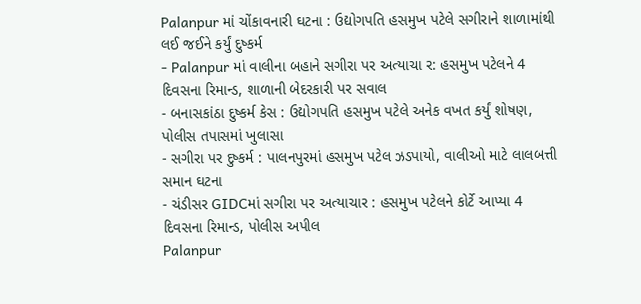Palanpur માં ચોંકાવનારી ઘટના : ઉદ્યોગપતિ હસમુખ પટેલે સગીરાને શાળામાંથી લઈ જઈને કર્યું દુષ્કર્મ
- Palanpur માં વાલીના બહાને સગીરા પર અત્યાચા ર: હસમુખ પટેલને 4 દિવસના રિમાન્ડ, શાળાની બેદરકારી પર સવાલ
- બનાસકાંઠા દુષ્કર્મ કેસ : ઉદ્યોગપતિ હસમુખ પટેલે અનેક વખત કર્યું શોષણ, પોલીસ તપાસમાં ખુલાસા
- સગીરા પર દુષ્કર્મ : પાલનપુરમાં હસમુખ પટેલ ઝડપાયો, વાલીઓ માટે લાલબત્તી સમાન ઘટના
- ચંડીસર GIDCમાં સગીરા પર અત્યાચાર : હસમુખ પટેલને કોર્ટે આપ્યા 4 દિવસના રિમાન્ડ, પોલીસ અપીલ
Palanpur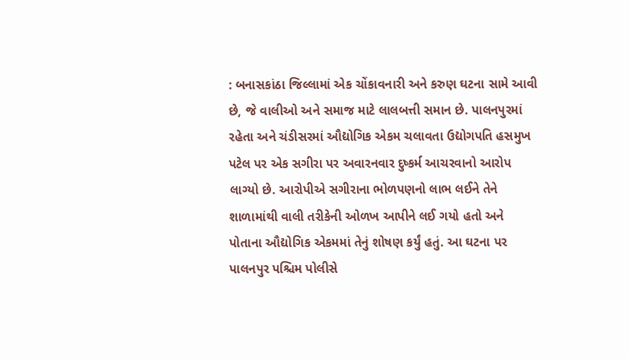: બનાસકાંઠા જિલ્લામાં એક ચોંકાવનારી અને કરુણ ઘટના સામે આવી છે, જે વાલીઓ અને સમાજ માટે લાલબત્તી સમાન છે. પાલનપુરમાં રહેતા અને ચંડીસરમાં ઔદ્યોગિક એકમ ચલાવતા ઉદ્યોગપતિ હસમુખ પટેલ પર એક સગીરા પર અવારનવાર દુષ્કર્મ આચરવાનો આરોપ લાગ્યો છે. આરોપીએ સગીરાના ભોળપણનો લાભ લઈને તેને શાળામાંથી વાલી તરીકેની ઓળખ આપીને લઈ ગયો હતો અને પોતાના ઔદ્યોગિક એકમમાં તેનું શોષણ કર્યું હતું. આ ઘટના પર પાલનપુર પશ્ચિમ પોલીસે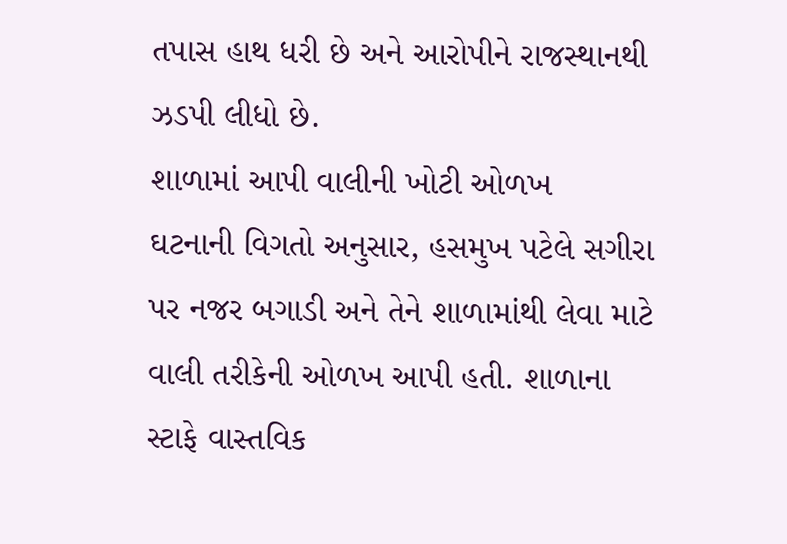તપાસ હાથ ધરી છે અને આરોપીને રાજસ્થાનથી ઝડપી લીધો છે.
શાળામાં આપી વાલીની ખોટી ઓળખ
ઘટનાની વિગતો અનુસાર, હસમુખ પટેલે સગીરા પર નજર બગાડી અને તેને શાળામાંથી લેવા માટે વાલી તરીકેની ઓળખ આપી હતી. શાળાના સ્ટાફે વાસ્તવિક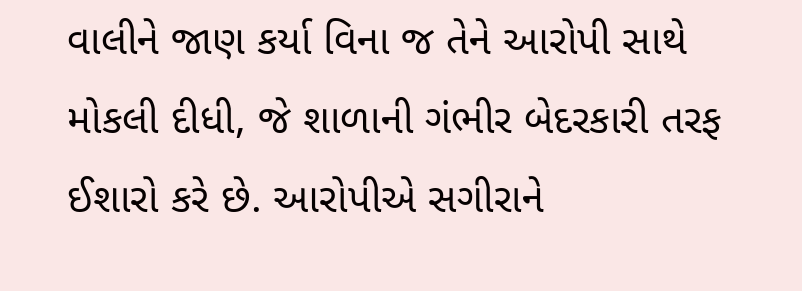વાલીને જાણ કર્યા વિના જ તેને આરોપી સાથે મોકલી દીધી, જે શાળાની ગંભીર બેદરકારી તરફ ઈશારો કરે છે. આરોપીએ સગીરાને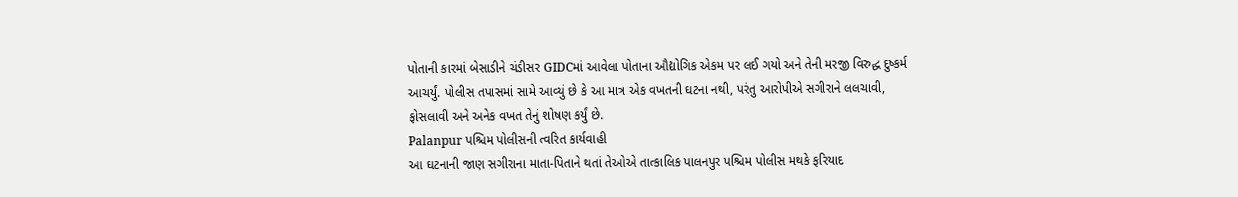પોતાની કારમાં બેસાડીને ચંડીસર GIDCમાં આવેલા પોતાના ઔદ્યોગિક એકમ પર લઈ ગયો અને તેની મરજી વિરુદ્ધ દુષ્કર્મ આચર્યું. પોલીસ તપાસમાં સામે આવ્યું છે કે આ માત્ર એક વખતની ઘટના નથી, પરંતુ આરોપીએ સગીરાને લલચાવી, ફોસલાવી અને અનેક વખત તેનું શોષણ કર્યું છે.
Palanpur પશ્ચિમ પોલીસની ત્વરિત કાર્યવાહી
આ ઘટનાની જાણ સગીરાના માતા-પિતાને થતાં તેઓએ તાત્કાલિક પાલનપુર પશ્ચિમ પોલીસ મથકે ફરિયાદ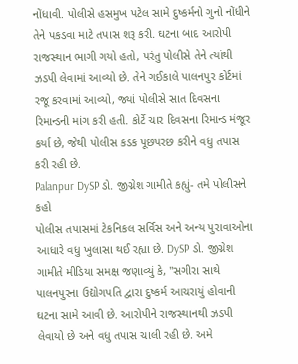નોંધાવી. પોલીસે હસમુખ પટેલ સામે દુષ્કર્મનો ગુનો નોંધીને તેને પકડવા માટે તપાસ શરૂ કરી. ઘટના બાદ આરોપી રાજસ્થાન ભાગી ગયો હતો, પરંતુ પોલીસે તેને ત્યાંથી ઝડપી લેવામાં આવ્યો છે. તેને ગઈકાલે પાલનપુર કોર્ટમાં રજૂ કરવામાં આવ્યો, જ્યાં પોલીસે સાત દિવસના રિમાન્ડની માંગ કરી હતી. કોર્ટે ચાર દિવસના રિમાન્ડ મંજૂર કર્યા છે, જેથી પોલીસ કડક પૂછપરછ કરીને વધુ તપાસ કરી રહી છે.
Palanpur DySP ડો. જીગ્નેશ ગામીતે કહ્યું- તમે પોલીસને કહો
પોલીસ તપાસમાં ટેકનિકલ સર્વિસ અને અન્ય પુરાવાઓના આધારે વધુ ખુલાસા થઈ રહ્યા છે. DySP ડો. જીગ્નેશ ગામીતે મીડિયા સમક્ષ જણાવ્યું કે, "સગીરા સાથે પાલનપુરના ઉદ્યોગપતિ દ્વારા દુષ્કર્મ આચરાયું હોવાની ઘટના સામે આવી છે. આરોપીને રાજસ્થાનથી ઝડપી લેવાયો છે અને વધુ તપાસ ચાલી રહી છે. અમે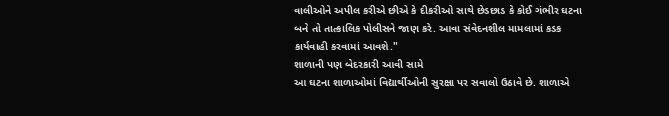વાલીઓને અપીલ કરીએ છીએ કે દીકરીઓ સાથે છેડછાડ કે કોઈ ગંભીર ઘટના બને તો તાત્કાલિક પોલીસને જાણ કરે. આવા સંવેદનશીલ મામલામાં કડક કાર્યવાહી કરવામાં આવશે."
શાળાની પણ બેદરકારી આવી સામે
આ ઘટના શાળાઓમાં વિદ્યાર્થીઓની સુરક્ષા પર સવાલો ઉઠાવે છે. શાળાએ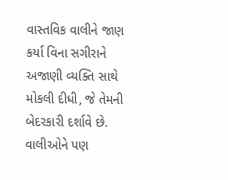વાસ્તવિક વાલીને જાણ કર્યા વિના સગીરાને અજાણી વ્યક્તિ સાથે મોકલી દીધી, જે તેમની બેદરકારી દર્શાવે છે. વાલીઓને પણ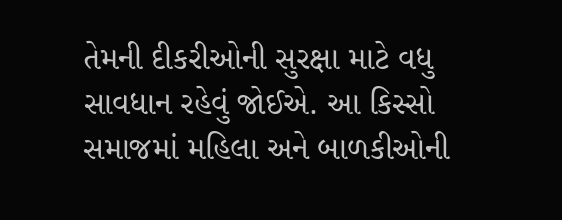તેમની દીકરીઓની સુરક્ષા માટે વધુ સાવધાન રહેવું જોઈએ. આ કિસ્સો સમાજમાં મહિલા અને બાળકીઓની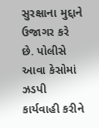સુરક્ષાના મુદ્દાને ઉજાગર કરે છે. પોલીસે આવા કેસોમાં ઝડપી કાર્યવાહી કરીને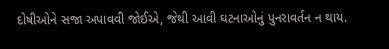દોષીઓને સજા અપાવવી જોઈએ, જેથી આવી ઘટનાઓનું પુનરાવર્તન ન થાય.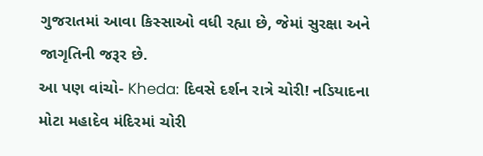ગુજરાતમાં આવા કિસ્સાઓ વધી રહ્યા છે, જેમાં સુરક્ષા અને જાગૃતિની જરૂર છે.
આ પણ વાંચો- Kheda: દિવસે દર્શન રાત્રે ચોરી! નડિયાદના મોટા મહાદેવ મંદિરમાં ચોરી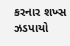કરનાર શખ્સ ઝડપાયો